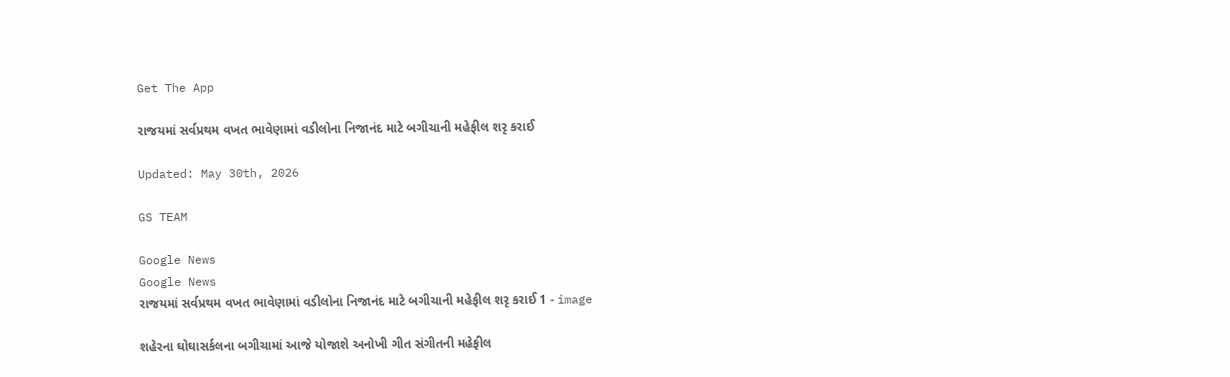Get The App

રાજયમાં સર્વપ્રથમ વખત ભાવેણામાં વડીલોના નિજાનંદ માટે બગીચાની મહેફીલ શરૃ કરાઈ

Updated: May 30th, 2026

GS TEAM

Google News
Google News
રાજયમાં સર્વપ્રથમ વખત ભાવેણામાં વડીલોના નિજાનંદ માટે બગીચાની મહેફીલ શરૃ કરાઈ 1 - image

શહેરના ઘોઘાસર્કલના બગીચામાં આજે યોજાશે અનોખી ગીત સંગીતની મહેફીલ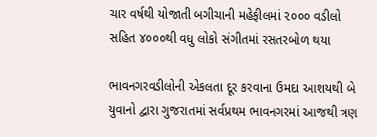ચાર વર્ષથી યોજાતી બગીચાની મહેફીલમાં ૨૦૦૦ વડીલો સહિત ૪૦૦૦થી વધુ લોકો સંગીતમાં રસતરબોળ થયા

ભાવનગરવડીલોની એકલતા દૂર કરવાના ઉમદા આશયથી બે યુવાનો દ્વારા ગુજરાતમાં સર્વપ્રથમ ભાવનગરમાં આજથી ત્રણ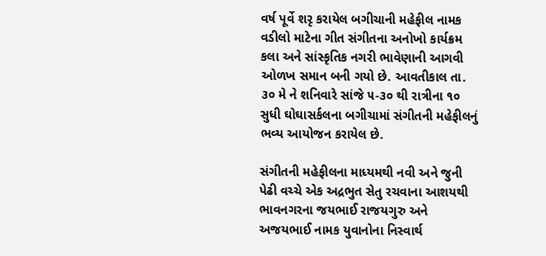વર્ષ પૂર્વે શરૃ કરાયેલ બગીચાની મહેફીલ નામક વડીલો માટેના ગીત સંગીતના અનોખો કાર્યક્રમ કલા અને સાંસ્કૃતિક નગરી ભાવેણાની આગવી ઓળખ સમાન બની ગયો છે. આવતીકાલ તા. ૩૦ મે ને શનિવારે સાંજે ૫-૩૦ થી રાત્રીના ૧૦ સુધી ઘોઘાસર્કલના બગીચામાં સંગીતની મહેફીલનું ભવ્ય આયોજન કરાયેલ છે.

સંગીતની મહેફીલના માધ્યમથી નવી અને જુની પેઢી વચ્ચે એક અદ્રભુત સેતુ રચવાના આશયથી ભાવનગરના જયભાઈ રાજયગુરુ અને અજયભાઈ નામક યુવાનોના નિસ્વાર્થ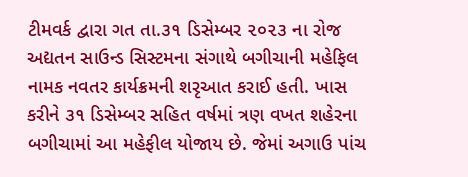ટીમવર્ક દ્વારા ગત તા.૩૧ ડિસેમ્બર ૨૦૨૩ ના રોજ અદ્યતન સાઉન્ડ સિસ્ટમના સંગાથે બગીચાની મહેફિલ નામક નવતર કાર્યક્રમની શરૃઆત કરાઈ હતી. ખાસ કરીને ૩૧ ડિસેમ્બર સહિત વર્ષમાં ત્રણ વખત શહેરના બગીચામાં આ મહેફીલ યોજાય છે. જેમાં અગાઉ પાંચ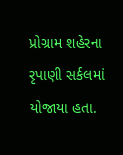પ્રોગ્રામ શહેરના રૃપાણી સર્કલમાં યોજાયા હતા.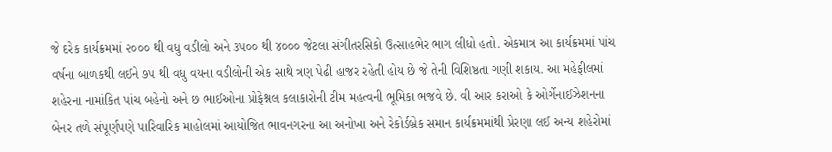જે દરેક કાર્યક્રમમાં ૨૦૦૦ થી વધુ વડીલો અને ૩૫૦૦ થી ૪૦૦૦ જેટલા સંગીતરસિકો ઉત્સાહભેર ભાગ લીધો હતો. એકમાત્ર આ કાર્યક્રમમાં પાંચ વર્ષના બાળકથી લઈને ૭૫ થી વધુ વયના વડીલોની એક સાથે ત્રણ પેઢી હાજર રહેતી હોય છે જે તેની વિશિષ્ઠતા ગણી શકાય. આ મહેફીલમાં શહેરના નામાંકિત પાંચ બહેનો અને છ ભાઈઓના પ્રોફેશ્નલ કલાકારોની ટીમ મહત્વની ભૂમિકા ભજવે છે. વી આર કરાઓ કે ઓર્ગેનાઈઝેશનના બેનર તળે સંપૂર્ણપણે પારિવારિક માહોલમાં આયોજિત ભાવનગરના આ અનોખા અને રેકોર્ડબ્રેક સમાન કાર્યક્રમમાંથી પ્રેરણા લઈ અન્ય શહેરોમાં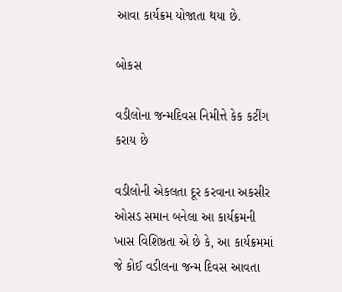આવા કાર્યક્રમ યોજાતા થયા છે.

બોકસ

વડીલોના જન્મદિવસ નિમીત્તે કેક કટીંગ કરાય છે

વડીલોની એકલતા દૂર કરવાના અકસીર ઓસડ સમાન બનેલા આ કાર્યક્રમની ખાસ વિશિષ્ઠતા એ છે કે, આ કાર્યક્રમમાં જે કોઈ વડીલના જન્મ દિવસ આવતા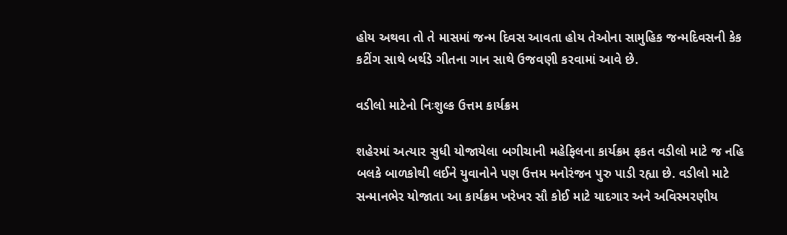હોય અથવા તો તે માસમાં જન્મ દિવસ આવતા હોય તેઓના સામુહિક જન્મદિવસની કેક કટીંગ સાથે બર્થડે ગીતના ગાન સાથે ઉજવણી કરવામાં આવે છે.

વડીલો માટેનો નિઃશુલ્ક ઉત્તમ કાર્યક્રમ

શહેરમાં અત્યાર સુધી યોજાયેલા બગીચાની મહેફિલના કાર્યક્રમ ફકત વડીલો માટે જ નહિ બલકે બાળકોથી લઈને યુવાનોને પણ ઉત્તમ મનોરંજન પુરુ પાડી રહ્યા છે. વડીલો માટે સન્માનભેર યોજાતા આ કાર્યક્રમ ખરેખર સૌ કોઈ માટે યાદગાર અને અવિસ્મરણીય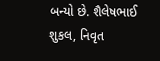બન્યો છે. શૈલેષભાઈ શુકલ, નિવૃત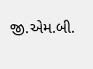જી.એમ.બી.